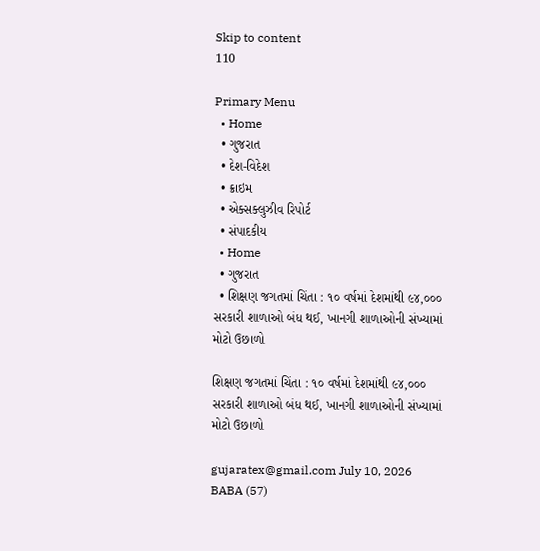Skip to content
110

Primary Menu
  • Home
  • ગુજરાત
  • દેશ-વિદેશ
  • ક્રાઇમ
  • એક્સક્લુઝીવ રિપોર્ટ
  • સંપાદકીય
  • Home
  • ગુજરાત
  • શિક્ષણ જગતમાં ચિંતા : ૧૦ વર્ષમાં દેશમાંથી ૯૪,૦૦૦ સરકારી શાળાઓ બંધ થઈ, ખાનગી શાળાઓની સંખ્યામાં મોટો ઉછાળો

શિક્ષણ જગતમાં ચિંતા : ૧૦ વર્ષમાં દેશમાંથી ૯૪,૦૦૦ સરકારી શાળાઓ બંધ થઈ, ખાનગી શાળાઓની સંખ્યામાં મોટો ઉછાળો

gujaratex@gmail.com July 10, 2026
BABA (57)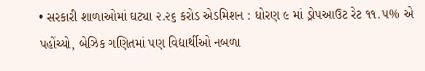• સરકારી શાળાઓમાં ઘટ્યા ૨.૨૬ કરોડ એડમિશન : ધોરણ ૯ માં ડ્રોપઆઉટ રેટ ૧૧.૫% એ પહોંચ્યો, બેઝિક ગણિતમાં પણ વિદ્યાર્થીઓ નબળા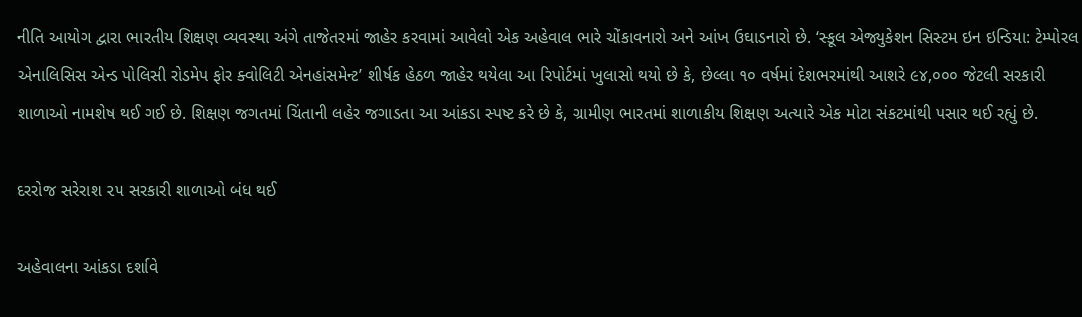નીતિ આયોગ દ્વારા ભારતીય શિક્ષણ વ્યવસ્થા અંગે તાજેતરમાં જાહેર કરવામાં આવેલો એક અહેવાલ ભારે ચોંકાવનારો અને આંખ ઉઘાડનારો છે. ‘સ્કૂલ એજ્યુકેશન સિસ્ટમ ઇન ઇન્ડિયા: ટેમ્પોરલ એનાલિસિસ એન્ડ પોલિસી રોડમેપ ફોર ક્વોલિટી એનહાંસમેન્ટ’ શીર્ષક હેઠળ જાહેર થયેલા આ રિપોર્ટમાં ખુલાસો થયો છે કે, છેલ્લા ૧૦ વર્ષમાં દેશભરમાંથી આશરે ૯૪,૦૦૦ જેટલી સરકારી શાળાઓ નામશેષ થઈ ગઈ છે. શિક્ષણ જગતમાં ચિંતાની લહેર જગાડતા આ આંકડા સ્પષ્ટ કરે છે કે, ગ્રામીણ ભારતમાં શાળાકીય શિક્ષણ અત્યારે એક મોટા સંકટમાંથી પસાર થઈ રહ્યું છે.

દરરોજ સરેરાશ ૨૫ સરકારી શાળાઓ બંધ થઈ

અહેવાલના આંકડા દર્શાવે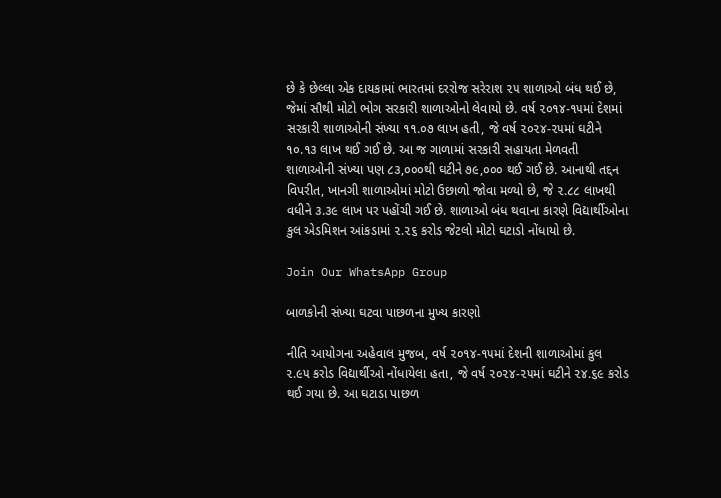છે કે છેલ્લા એક દાયકામાં ભારતમાં દરરોજ સરેરાશ ૨૫ શાળાઓ બંધ થઈ છે, જેમાં સૌથી મોટો ભોગ સરકારી શાળાઓનો લેવાયો છે. વર્ષ ૨૦૧૪-૧૫માં દેશમાં સરકારી શાળાઓની સંખ્યા ૧૧.૦૭ લાખ હતી, જે વર્ષ ૨૦૨૪-૨૫માં ઘટીને ૧૦.૧૩ લાખ થઈ ગઈ છે. આ જ ગાળામાં સરકારી સહાયતા મેળવતી શાળાઓની સંખ્યા પણ ૮૩,૦૦૦થી ઘટીને ૭૯,૦૦૦ થઈ ગઈ છે. આનાથી તદ્દન વિપરીત, ખાનગી શાળાઓમાં મોટો ઉછાળો જોવા મળ્યો છે, જે ૨.૮૮ લાખથી વધીને ૩.૩૯ લાખ પર પહોંચી ગઈ છે. શાળાઓ બંધ થવાના કારણે વિદ્યાર્થીઓના કુલ એડમિશન આંકડામાં ૨.૨૬ કરોડ જેટલો મોટો ઘટાડો નોંધાયો છે.

Join Our WhatsApp Group

બાળકોની સંખ્યા ઘટવા પાછળના મુખ્ય કારણો

નીતિ આયોગના અહેવાલ મુજબ, વર્ષ ૨૦૧૪-૧૫માં દેશની શાળાઓમાં કુલ ૨.૯૫ કરોડ વિદ્યાર્થીઓ નોંધાયેલા હતા, જે વર્ષ ૨૦૨૪-૨૫માં ઘટીને ૨૪.૬૯ કરોડ થઈ ગયા છે. આ ઘટાડા પાછળ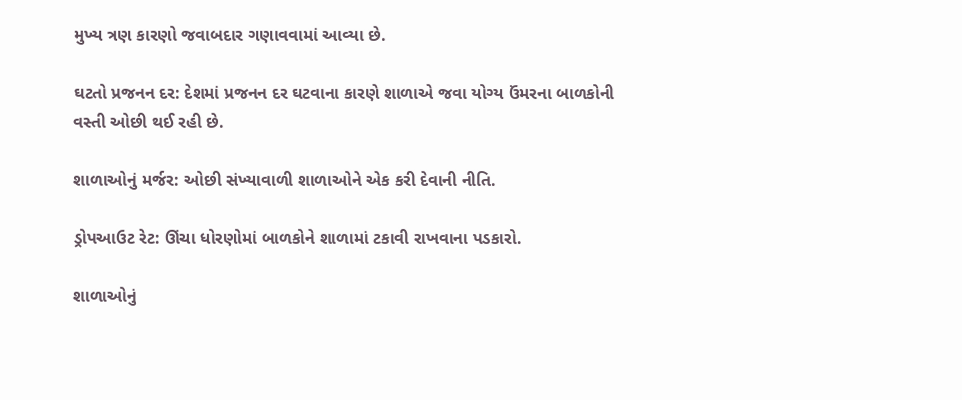મુખ્ય ત્રણ કારણો જવાબદાર ગણાવવામાં આવ્યા છે.

ઘટતો પ્રજનન દર: દેશમાં પ્રજનન દર ઘટવાના કારણે શાળાએ જવા યોગ્ય ઉંમરના બાળકોની વસ્તી ઓછી થઈ રહી છે.

શાળાઓનું મર્જર: ઓછી સંખ્યાવાળી શાળાઓને એક કરી દેવાની નીતિ.

ડ્રોપઆઉટ રેટ: ઊંચા ધોરણોમાં બાળકોને શાળામાં ટકાવી રાખવાના પડકારો.

શાળાઓનું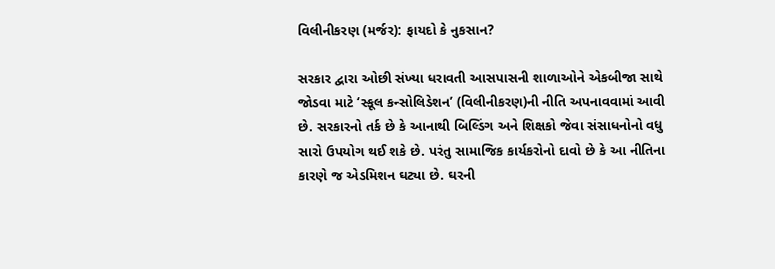વિલીનીકરણ (મર્જર): ફાયદો કે નુકસાન?

સરકાર દ્વારા ઓછી સંખ્યા ધરાવતી આસપાસની શાળાઓને એકબીજા સાથે જોડવા માટે ‘સ્કૂલ કન્સોલિડેશન’ (વિલીનીકરણ)ની નીતિ અપનાવવામાં આવી છે. સરકારનો તર્ક છે કે આનાથી બિલ્ડિંગ અને શિક્ષકો જેવા સંસાધનોનો વધુ સારો ઉપયોગ થઈ શકે છે. પરંતુ સામાજિક કાર્યકરોનો દાવો છે કે આ નીતિના કારણે જ એડમિશન ઘટ્યા છે. ઘરની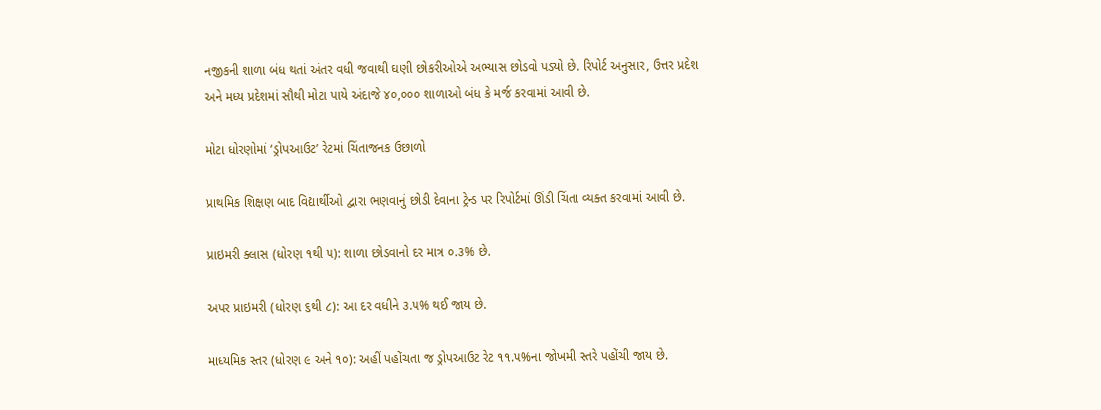નજીકની શાળા બંધ થતાં અંતર વધી જવાથી ઘણી છોકરીઓએ અભ્યાસ છોડવો પડ્યો છે. રિપોર્ટ અનુસાર, ઉત્તર પ્રદેશ અને મધ્ય પ્રદેશમાં સૌથી મોટા પાયે અંદાજે ૪૦,૦૦૦ શાળાઓ બંધ કે મર્જ કરવામાં આવી છે.

મોટા ધોરણોમાં ‘ડ્રોપઆઉટ’ રેટમાં ચિંતાજનક ઉછાળો

પ્રાથમિક શિક્ષણ બાદ વિદ્યાર્થીઓ દ્વારા ભણવાનું છોડી દેવાના ટ્રેન્ડ પર રિપોર્ટમાં ઊંડી ચિંતા વ્યક્ત કરવામાં આવી છે.

પ્રાઇમરી ક્લાસ (ધોરણ ૧થી ૫): શાળા છોડવાનો દર માત્ર ૦.૩% છે.

અપર પ્રાઇમરી (ધોરણ ૬થી ૮): આ દર વધીને ૩.૫% થઈ જાય છે.

માધ્યમિક સ્તર (ધોરણ ૯ અને ૧૦): અહીં પહોંચતા જ ડ્રોપઆઉટ રેટ ૧૧.૫%ના જોખમી સ્તરે પહોંચી જાય છે.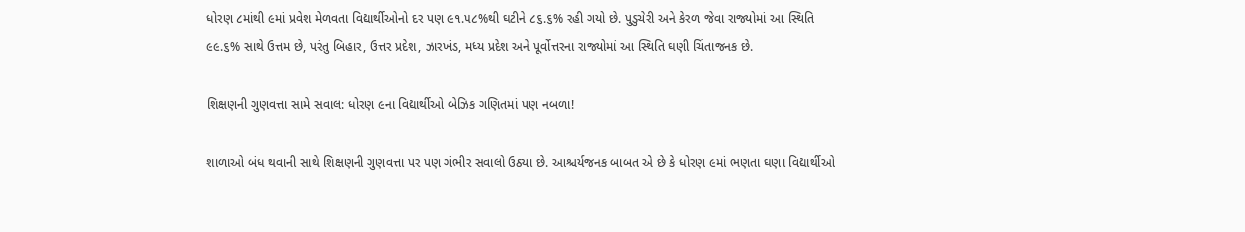ધોરણ ૮માંથી ૯માં પ્રવેશ મેળવતા વિદ્યાર્થીઓનો દર પણ ૯૧.૫૮%થી ઘટીને ૮૬.૬% રહી ગયો છે. પુડુચેરી અને કેરળ જેવા રાજ્યોમાં આ સ્થિતિ ૯૯.૬% સાથે ઉત્તમ છે, પરંતુ બિહાર, ઉત્તર પ્રદેશ, ઝારખંડ, મધ્ય પ્રદેશ અને પૂર્વોત્તરના રાજ્યોમાં આ સ્થિતિ ઘણી ચિંતાજનક છે.

શિક્ષણની ગુણવત્તા સામે સવાલ: ધોરણ ૯ના વિદ્યાર્થીઓ બેઝિક ગણિતમાં પણ નબળા!

શાળાઓ બંધ થવાની સાથે શિક્ષણની ગુણવત્તા પર પણ ગંભીર સવાલો ઉઠ્યા છે. આશ્ચર્યજનક બાબત એ છે કે ધોરણ ૯માં ભણતા ઘણા વિદ્યાર્થીઓ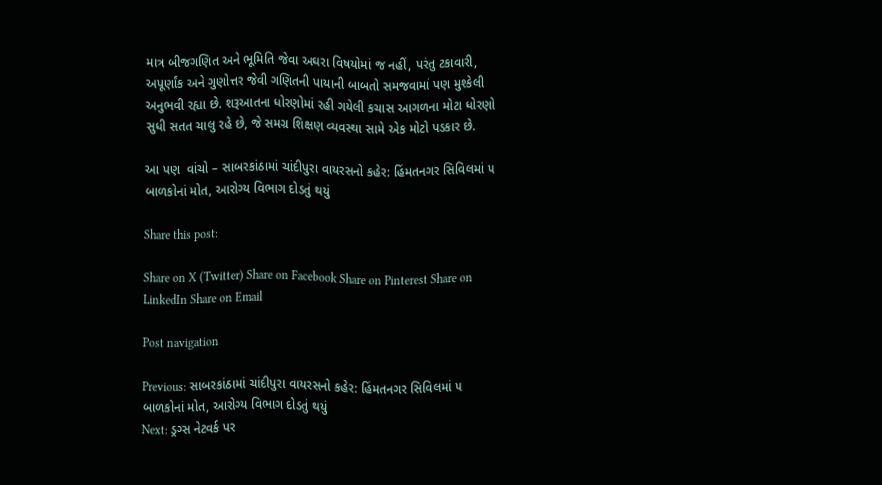માત્ર બીજગણિત અને ભૂમિતિ જેવા અઘરા વિષયોમાં જ નહીં, પરંતુ ટકાવારી, અપૂર્ણાંક અને ગુણોત્તર જેવી ગણિતની પાયાની બાબતો સમજવામાં પણ મુશ્કેલી અનુભવી રહ્યા છે. શરૂઆતના ધોરણોમાં રહી ગયેલી કચાસ આગળના મોટા ધોરણો સુધી સતત ચાલુ રહે છે, જે સમગ્ર શિક્ષણ વ્યવસ્થા સામે એક મોટો પડકાર છે.

આ પણ  વાંચો – સાબરકાંઠામાં ચાંદીપુરા વાયરસનો કહેર: હિંમતનગર સિવિલમાં ૫ બાળકોનાં મોત, આરોગ્ય વિભાગ દોડતું થયું

Share this post:

Share on X (Twitter) Share on Facebook Share on Pinterest Share on LinkedIn Share on Email

Post navigation

Previous: સાબરકાંઠામાં ચાંદીપુરા વાયરસનો કહેર: હિંમતનગર સિવિલમાં ૫ બાળકોનાં મોત, આરોગ્ય વિભાગ દોડતું થયું
Next: ડ્રગ્સ નેટવર્ક પર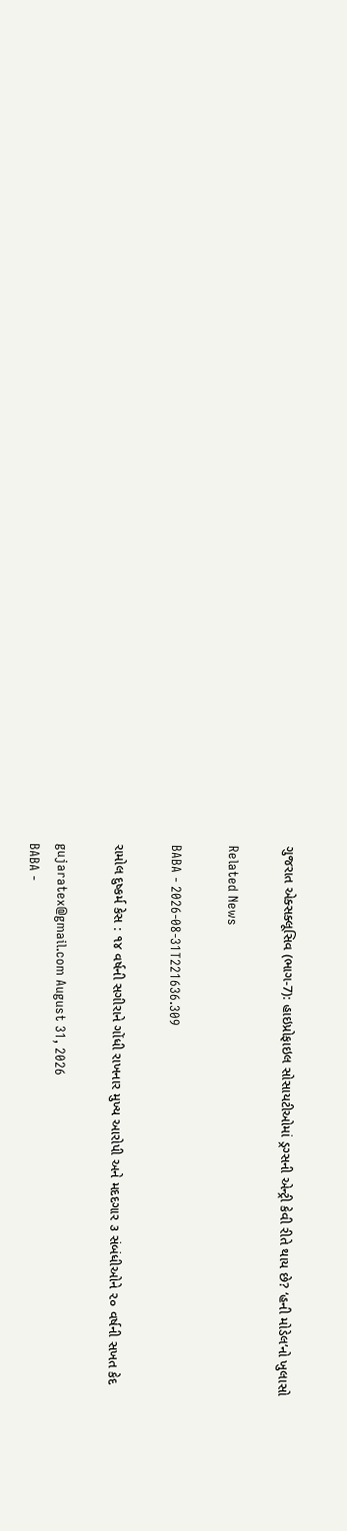ગુજરાત એક્સક્લૂસિવ (ભાગ-7): હાઇપ્રોફાઇલ સોસાયટીઓમાં ડ્રગ્સની એન્ટ્રી કેવી રીતે થાય છે? ‘હની મોડેલ’નો ખુલાસો

Related News

BABA - 2026-08-31T221636.309

રામોલ દુષ્કર્મ કેસ : ૧૪ વર્ષની સગીરાને ગોંધી રાખનાર મુખ્ય આરોપી અને મદદગાર ૩ સંબંધીઓને ૨૦ વર્ષની સખત કેદ

gujaratex@gmail.com August 31, 2026
BABA -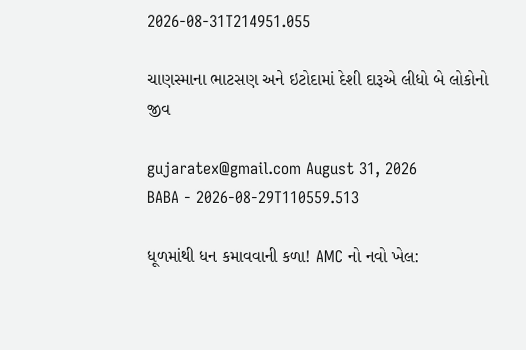2026-08-31T214951.055

ચાણસ્માના ભાટસણ અને ઇટોદામાં દેશી દારૂએ લીધો બે લોકોનો જીવ

gujaratex@gmail.com August 31, 2026
BABA - 2026-08-29T110559.513

ધૂળમાંથી ધન કમાવવાની કળા! AMC નો નવો ખેલ: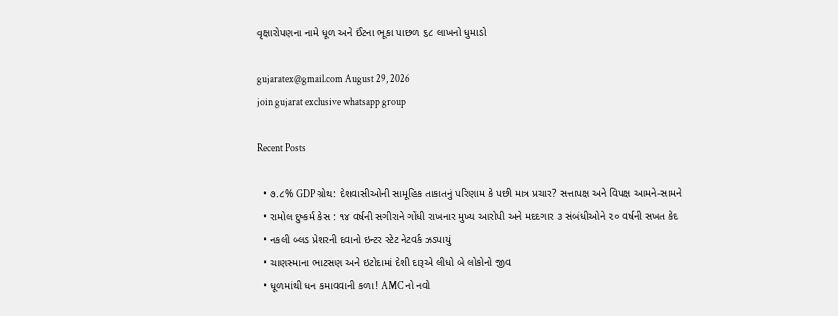વૃક્ષારોપણના નામે ધૂળ અને ઈંટના ભૂકા પાછળ ૬૮ લાખનો ધુમાડો

gujaratex@gmail.com August 29, 2026
join gujarat exclusive whatsapp group

Recent Posts

  • ૭.૮% GDP ગ્રોથ: દેશવાસીઓની સામૂહિક તાકાતનું પરિણામ કે પછી માત્ર પ્રચાર? સત્તાપક્ષ અને વિપક્ષ આમને-સામને
  • રામોલ દુષ્કર્મ કેસ : ૧૪ વર્ષની સગીરાને ગોંધી રાખનાર મુખ્ય આરોપી અને મદદગાર ૩ સંબંધીઓને ૨૦ વર્ષની સખત કેદ
  • નકલી બ્લડ પ્રેશરની દવાનો ઇન્ટર સ્ટેટ નેટવર્ક ઝડપાયું
  • ચાણસ્માના ભાટસણ અને ઇટોદામાં દેશી દારૂએ લીધો બે લોકોનો જીવ
  • ધૂળમાંથી ધન કમાવવાની કળા! AMC નો નવો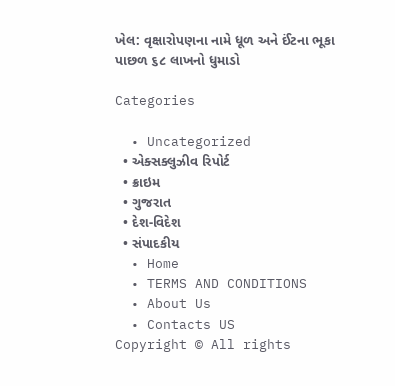ખેલ: વૃક્ષારોપણના નામે ધૂળ અને ઈંટના ભૂકા પાછળ ૬૮ લાખનો ધુમાડો

Categories

  • Uncategorized
  • એક્સક્લુઝીવ રિપોર્ટ
  • ક્રાઇમ
  • ગુજરાત
  • દેશ-વિદેશ
  • સંપાદકીય
  • Home
  • TERMS AND CONDITIONS
  • About Us
  • Contacts US
Copyright © All rights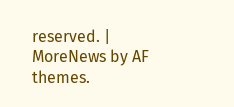reserved. | MoreNews by AF themes.